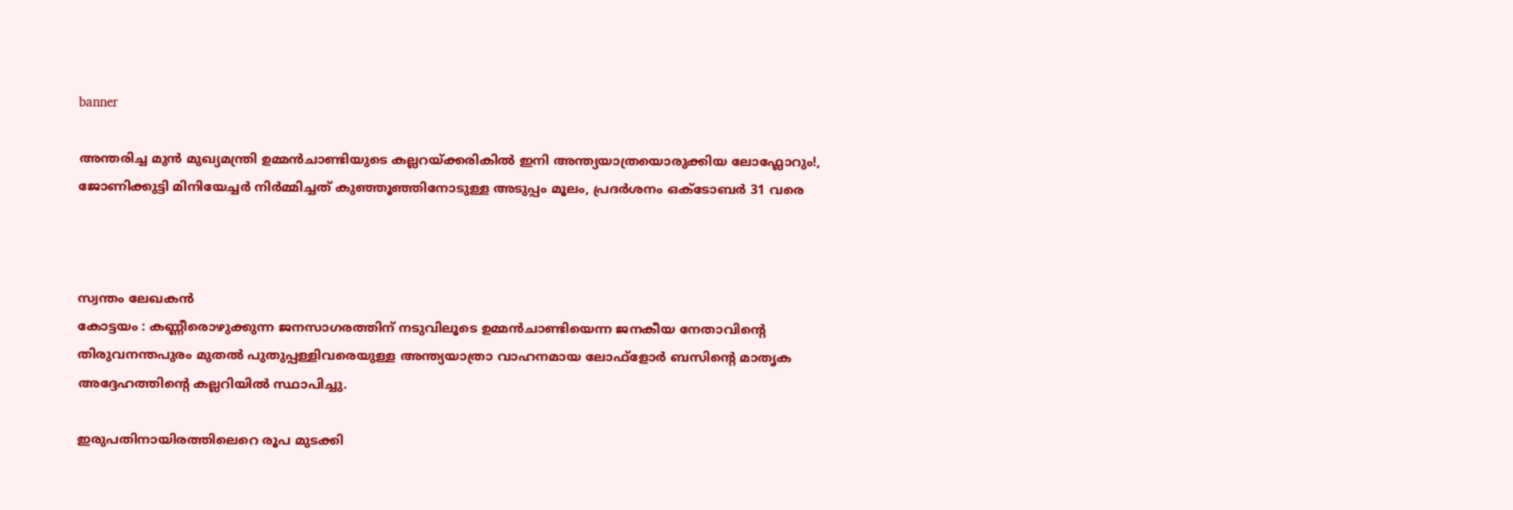banner

അന്തരിച്ച മുൻ മുഖ്യമന്ത്രി ഉമ്മൻചാണ്ടിയുടെ കല്ലറയ്ക്കരികിൽ ഇനി അന്ത്യയാത്രയൊരുക്കിയ ലോഫ്ലോറും!, ജോണിക്കുട്ടി മിനിയേച്ചർ നിർമ്മിച്ചത് കുഞ്ഞൂഞ്ഞിനോടുള്ള അടുപ്പം മൂലം, പ്രദർശനം ഒക്ടോബർ 31 വരെ



സ്വന്തം ലേഖകൻ
കോട്ടയം : കണ്ണീരൊഴുക്കുന്ന ജനസാഗരത്തിന് നടുവിലൂടെ ഉമ്മൻചാണ്ടിയെന്ന ജനകീയ നേതാവിന്റെ തിരുവനന്തപുരം മുതല്‍ പുതുപ്പള്ളിവരെയുള്ള അന്ത്യയാത്രാ വാഹനമായ ലോഫ്ളോര്‍ ബസിന്റെ മാതൃക അദ്ദേഹത്തിന്റെ കല്ലറിയില്‍ സ്ഥാപിച്ചു.

ഇരുപതിനായിരത്തിലെറെ രൂപ മുടക്കി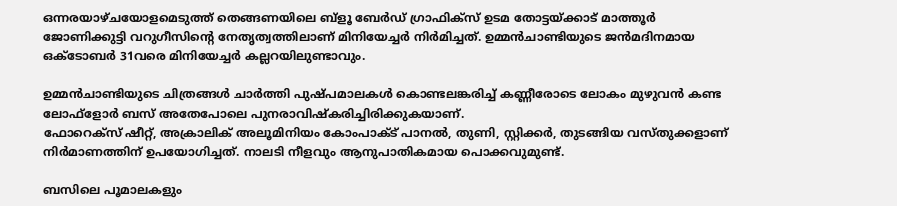ഒന്നരയാഴ്ചയോളമെടുത്ത് തെങ്ങണയിലെ ബ്ളൂ ബേര്‍ഡ് ഗ്രാഫിക്സ് ഉടമ തോട്ടയ്ക്കാട് മാത്തൂര്‍ ജോണിക്കുട്ടി വറുഗീസിന്റെ നേതൃത്വത്തിലാണ് മിനിയേച്ചര്‍ നിര്‍മിച്ചത്. ഉമ്മൻചാണ്ടിയുടെ ജൻമദിനമായ ഒക്ടോബര്‍ 31വരെ മിനിയേച്ചര്‍ കല്ലറയിലുണ്ടാവും.

ഉമ്മൻചാണ്ടിയുടെ ചിത്രങ്ങള്‍ ചാര്‍ത്തി പുഷ്പമാലകള്‍ കൊണ്ടലങ്കരിച്ച്‌ കണ്ണീരോടെ ലോകം മുഴുവൻ കണ്ട ലോഫ്ളോര്‍ ബസ് അതേപോലെ പുനരാവിഷ്കരിച്ചിരിക്കുകയാണ്.
ഫോറെക്സ് ഷീറ്റ്, അക്രാലിക് അലൂമിനിയം കോംപാക്‌ട് പാനല്‍, തുണി, സ്റ്റിക്കര്‍, തുടങ്ങിയ വസ്തുക്കളാണ് നിര്‍മാണത്തിന് ഉപയോഗിച്ചത്. നാലടി നീളവും ആനുപാതികമായ പൊക്കവുമുണ്ട്.

ബസിലെ പൂമാലകളും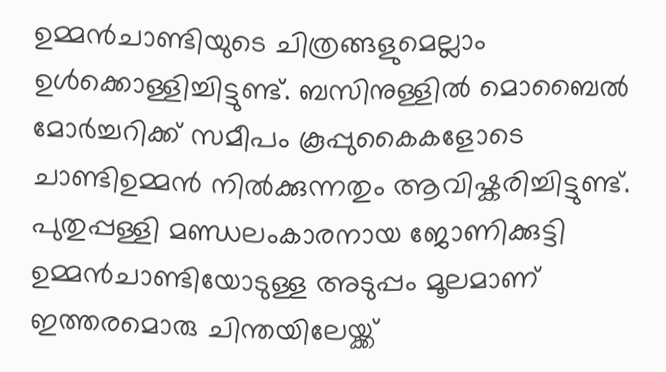ഉമ്മൻചാണ്ടിയുടെ ചിത്രങ്ങളുമെല്ലാം ഉള്‍ക്കൊള്ളിച്ചിട്ടുണ്ട്. ബസിനുള്ളില്‍ മൊബൈല്‍ മോര്‍ച്ചറിക്ക് സമീപം കൂപ്പുകൈകളോടെ ചാണ്ടിഉമ്മൻ നില്‍ക്കുന്നതും ആവിഷ്കരിച്ചിട്ടുണ്ട്.
പുതുപ്പള്ളി മണ്ഡലംകാരനായ ജോണിക്കുട്ടി ഉമ്മൻചാണ്ടിയോടുള്ള അടുപ്പം മൂലമാണ് ഇത്തരമൊരു ചിന്തയിലേയ്ക്ക്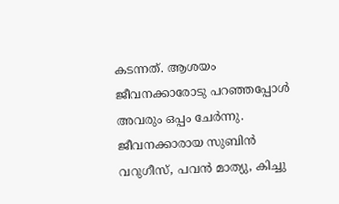കടന്നത്. ആശയം ജീവനക്കാരോടു പറഞ്ഞപ്പോള്‍ അവരും ഒപ്പം ചേര്‍ന്നു. ജീവനക്കാരായ സുബിൻ വറുഗീസ്, പവൻ മാത്യു, കിച്ചു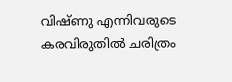വിഷ്ണു എന്നിവരുടെ കരവിരുതില്‍ ചരിത്രം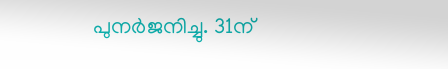പുനര്‍ജനിച്ചു. 31ന്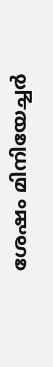ശേഷം മിനിയേച്ചര്‍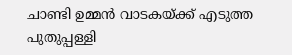ചാണ്ടി ഉമ്മൻ വാടകയ്ക്ക് എടുത്ത പുതുപ്പള്ളി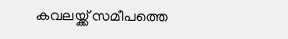കവലയ്ക്ക് സമീപത്തെ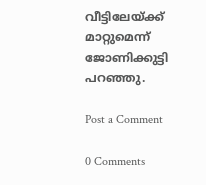വീട്ടിലേയ്ക്ക് മാറ്റുമെന്ന് ജോണിക്കുട്ടി പറഞ്ഞു.

Post a Comment

0 Comments